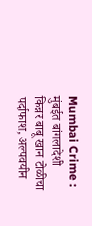Mumbai Crime : मुंबईत बांगलादेशी किन्नर बाबू खान टोळीचा पर्दाफाश, अल्पवयीन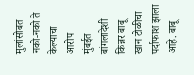मुलांसोबत नको-नको ते केल्याचा आरोप
मुंबईत बांगलादेशी किन्नर बाबू खान टोळीचा पर्दाफाश झाला आहे. बाबू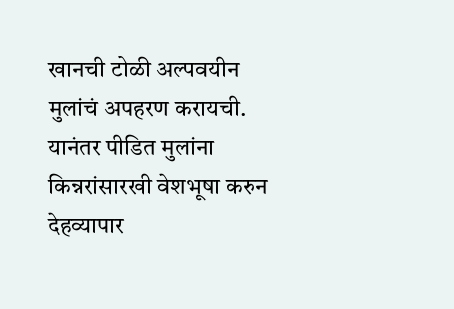खानची टोळी अल्पवयीन मुलांचं अपहरण करायची. यानंतर पीडित मुलांना किन्नरांसारखी वेशभूषा करुन देहव्यापार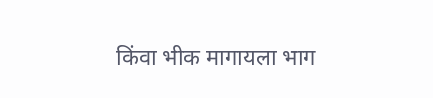किंवा भीक मागायला भाग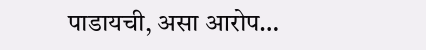पाडायची, असा आरोप…